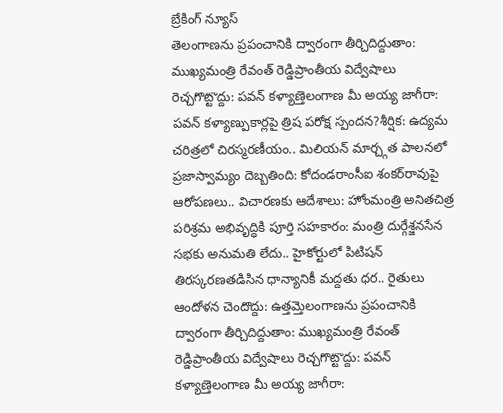బ్రేకింగ్ న్యూస్
తెలంగాణను ప్రపంచానికి ద్వారంగా తీర్చిదిద్దుతాం: ముఖ్యమంత్రి రేవంత్ రెడ్డిప్రాంతీయ విద్వేషాలు రెచ్చగొట్టొద్దు: పవన్ కళ్యాణ్తెలంగాణ మీ అయ్య జాగీరా: పవన్ కళ్యాణ్పుకార్లపై త్రిష పరోక్ష స్పందన?శీర్షిక: ఉద్యమ చరిత్రలో చిరస్మరణీయం.. మిలియన్ మార్చ్గత పాలనలో ప్రజాస్వామ్యం దెబ్బతింది: కోదండరాంసీఐ శంకర్‌రావుపై ఆరోపణలు.. విచారణకు ఆదేశాలు: హోంమంత్రి అనితచిత్ర పరిశ్రమ అభివృద్ధికి పూర్తి సహకారం: మంత్రి దుర్గేశ్జనసేన సభకు అనుమతి లేదు.. హైకోర్టులో పిటిషన్ తిరస్కరణతడిసిన ధాన్యానికీ మద్దతు ధర.. రైతులు ఆందోళన చెందొద్దు: ఉత్తమ్తెలంగాణను ప్రపంచానికి ద్వారంగా తీర్చిదిద్దుతాం: ముఖ్యమంత్రి రేవంత్ రెడ్డిప్రాంతీయ విద్వేషాలు రెచ్చగొట్టొద్దు: పవన్ కళ్యాణ్తెలంగాణ మీ అయ్య జాగీరా: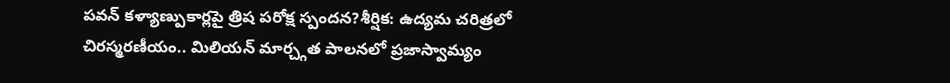పవన్ కళ్యాణ్పుకార్లపై త్రిష పరోక్ష స్పందన?శీర్షిక: ఉద్యమ చరిత్రలో చిరస్మరణీయం.. మిలియన్ మార్చ్గత పాలనలో ప్రజాస్వామ్యం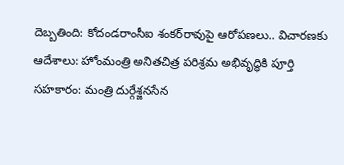దెబ్బతింది: కోదండరాంసీఐ శంకర్‌రావుపై ఆరోపణలు.. విచారణకు ఆదేశాలు: హోంమంత్రి అనితచిత్ర పరిశ్రమ అభివృద్ధికి పూర్తి సహకారం: మంత్రి దుర్గేశ్జనసేన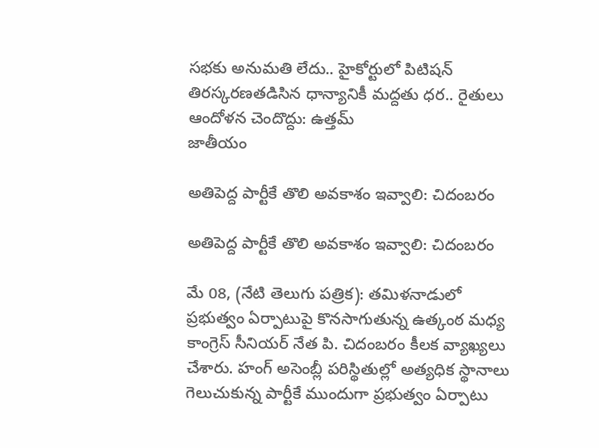సభకు అనుమతి లేదు.. హైకోర్టులో పిటిషన్ తిరస్కరణతడిసిన ధాన్యానికీ మద్దతు ధర.. రైతులు ఆందోళన చెందొద్దు: ఉత్తమ్
జాతీయం

అతిపెద్ద పార్టీకే తొలి అవకాశం ఇవ్వాలి: చిదంబరం

అతిపెద్ద పార్టీకే తొలి అవకాశం ఇవ్వాలి: చిదంబరం

మే 08, (నేటి తెలుగు పత్రిక): తమిళనాడులో ప్రభుత్వం ఏర్పాటుపై కొనసాగుతున్న ఉత్కంఠ మధ్య కాంగ్రెస్ సీనియర్ నేత పి. చిదంబరం కీలక వ్యాఖ్యలు చేశారు. హంగ్ అసెంబ్లీ పరిస్థితుల్లో అత్యధిక స్థానాలు గెలుచుకున్న పార్టీకే ముందుగా ప్రభుత్వం ఏర్పాటు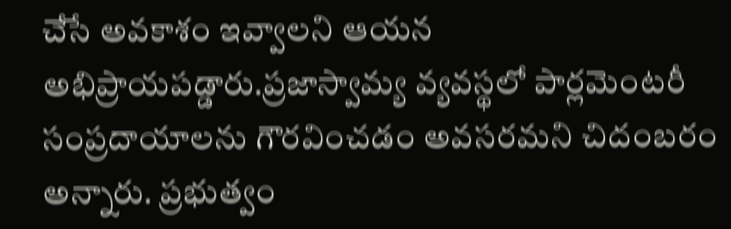చేసే అవకాశం ఇవ్వాలని ఆయన అభిప్రాయపడ్డారు.ప్రజాస్వామ్య వ్యవస్థలో పార్లమెంటరీ సంప్రదాయాలను గౌరవించడం అవసరమని చిదంబరం అన్నారు. ప్రభుత్వం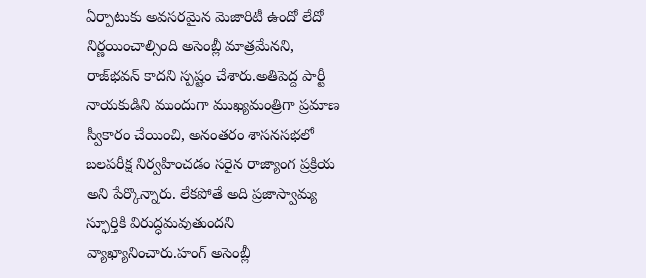ఏర్పాటుకు అవసరమైన మెజారిటీ ఉందో లేదో నిర్ణయించాల్సింది అసెంబ్లీ మాత్రమేనని, రాజ్‌భవన్ కాదని స్పష్టం చేశారు.అతిపెద్ద పార్టీ నాయకుడిని ముందుగా ముఖ్యమంత్రిగా ప్రమాణ స్వీకారం చేయించి, అనంతరం శాసనసభలో బలపరీక్ష నిర్వహించడం సరైన రాజ్యాంగ ప్రక్రియ అని పేర్కొన్నారు. లేకపోతే అది ప్రజాస్వామ్య స్ఫూర్తికి విరుద్ధమవుతుందని వ్యాఖ్యానించారు.హంగ్ అసెంబ్లీ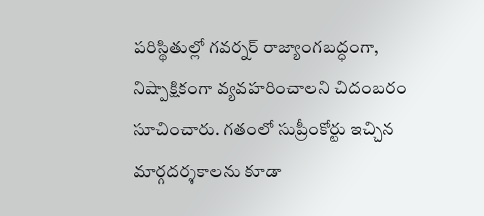పరిస్థితుల్లో గవర్నర్ రాజ్యాంగబద్ధంగా, నిష్పాక్షికంగా వ్యవహరించాలని చిదంబరం సూచించారు. గతంలో సుప్రీంకోర్టు ఇచ్చిన మార్గదర్శకాలను కూడా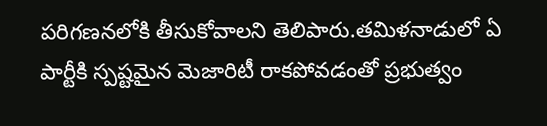పరిగణనలోకి తీసుకోవాలని తెలిపారు.తమిళనాడులో ఏ పార్టీకి స్పష్టమైన మెజారిటీ రాకపోవడంతో ప్రభుత్వం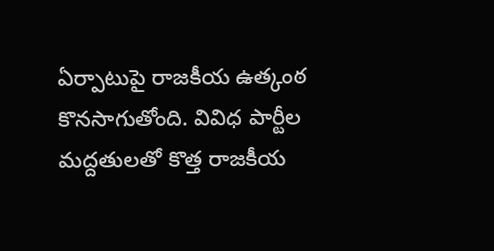ఏర్పాటుపై రాజకీయ ఉత్కంఠ కొనసాగుతోంది. వివిధ పార్టీల మద్దతులతో కొత్త రాజకీయ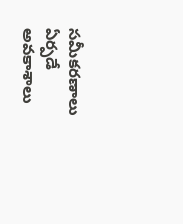సమీకరణాలు ఏర్పడే అవకాశాలు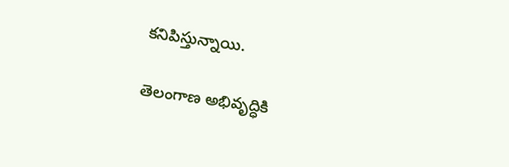కనిపిస్తున్నాయి.

తెలంగాణ అభివృద్ధికి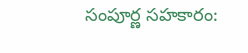సంపూర్ణ సహకారం: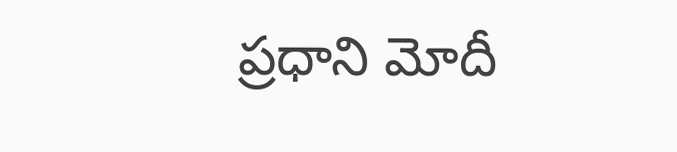ప్రధాని మోదీ